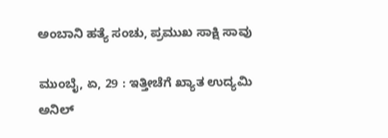ಅಂಬಾನಿ ಹತ್ಯೆ ಸಂಚು, ಪ್ರಮುಖ ಸಾಕ್ಷಿ ಸಾವು

ಮುಂಬೈ, ಏ, 29 : ಇತ್ತೀಚೆಗೆ ಖ್ಯಾತ ಉದ್ಯಮಿ ಅನಿಲ್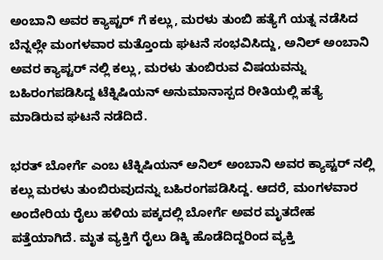ಅಂಬಾನಿ ಅವರ ಕ್ಯಾಪ್ಟರ್ ಗೆ ಕಲ್ಲು, ಮರಳು ತುಂಬಿ ಹತ್ಯೆಗೆ ಯತ್ನ ನಡೆಸಿದ ಬೆನ್ನಲ್ಲೇ ಮಂಗಳವಾರ ಮತ್ತೊಂದು ಘಟನೆ ಸಂಭವಿಸಿದ್ದು, ಅನಿಲ್ ಅಂಬಾನಿ ಅವರ ಕ್ಯಾಪ್ಟರ್ ನಲ್ಲಿ ಕಲ್ಲು, ಮರಳು ತುಂಬಿರುವ ವಿಷಯವನ್ನು ಬಹಿರಂಗಪಡಿಸಿದ್ದ ಟೆಕ್ನಿಷಿಯನ್ ಅನುಮಾನಾಸ್ಪದ ರೀತಿಯಲ್ಲಿ ಹತ್ಯೆ ಮಾಡಿರುವ ಘಟನೆ ನಡೆದಿದೆ.

ಭರತ್ ಬೋರ್ಗೆ ಎಂಬ ಟೆಕ್ನಿಷಿಯನ್ ಅನಿಲ್ ಅಂಬಾನಿ ಅವರ ಕ್ಯಾಪ್ಟರ್ ನಲ್ಲಿ ಕಲ್ಲು ಮರಳು ತುಂಬಿರುವುದನ್ನು ಬಹಿರಂಗಪಡಿಸಿದ್ದ. ಆದರೆ, ಮಂಗಳವಾರ ಅಂದೇರಿಯ ರೈಲು ಹಳಿಯ ಪಕ್ಕದಲ್ಲಿ ಬೋರ್ಗೆ ಅವರ ಮೃತದೇಹ ಪತ್ತೆಯಾಗಿದೆ. ಮೃತ ವ್ಯಕ್ತಿಗೆ ರೈಲು ಡಿಕ್ಕಿ ಹೊಡೆದಿದ್ದರಿಂದ ವ್ಯಕ್ತಿ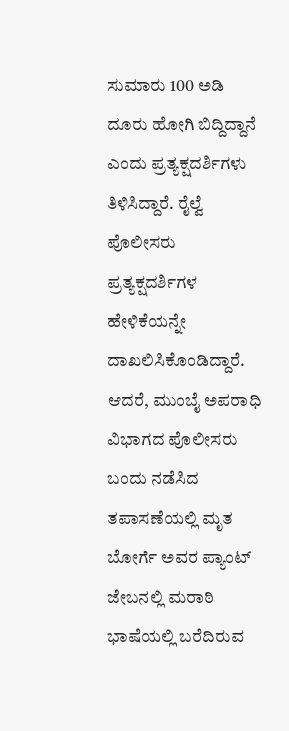ಸುಮಾರು 100 ಅಡಿ ದೂರು ಹೋಗಿ ಬಿದ್ದಿದ್ದಾನೆ ಎಂದು ಪ್ರತ್ಯಕ್ಷದರ್ಶಿಗಳು ತಿಳಿಸಿದ್ದಾರೆ. ರೈಲ್ವೆ ಪೊಲೀಸರು ಪ್ರತ್ಯಕ್ಷದರ್ಶಿಗಳ ಹೇಳಿಕೆಯನ್ನೇ ದಾಖಲಿಸಿಕೊಂಡಿದ್ದಾರೆ. ಆದರೆ, ಮುಂಬೈ ಅಪರಾಧಿ ವಿಭಾಗದ ಪೊಲೀಸರು ಬಂದು ನಡೆಸಿದ ತಪಾಸಣೆಯಲ್ಲಿ ಮೃತ ಬೋರ್ಗೆ ಅವರ ಪ್ಯಾಂಟ್ ಜೇಬನಲ್ಲಿ ಮರಾಠಿ ಭಾಷೆಯಲ್ಲಿ ಬರೆದಿರುವ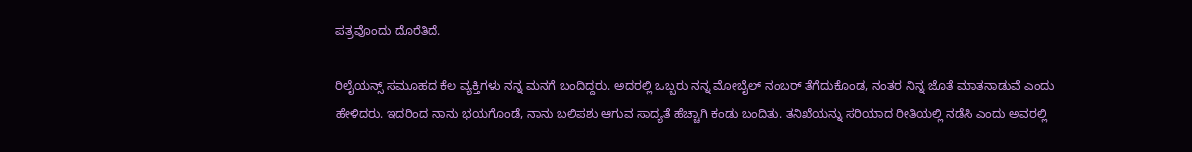ಪತ್ರವೊಂದು ದೊರೆತಿದೆ.

ರಿಲೈಯನ್ಸ್ ಸಮೂಹದ ಕೆಲ ವ್ಯಕ್ತಿಗಳು ನನ್ನ ಮನಗೆ ಬಂದಿದ್ದರು. ಅದರಲ್ಲಿ ಒಬ್ಬರು ನನ್ನ ಮೋಬೈಲ್ ನಂಬರ್ ತೆಗೆದುಕೊಂಡ, ನಂತರ ನಿನ್ನ ಜೊತೆ ಮಾತನಾಡುವೆ ಎಂದು ಹೇಳಿದರು. ಇದರಿಂದ ನಾನು ಭಯಗೊಂಡೆ, ನಾನು ಬಲಿಪಶು ಆಗುವ ಸಾದ್ಯತೆ ಹೆಚ್ಚಾಗಿ ಕಂಡು ಬಂದಿತು. ತನಿಖೆಯನ್ನು ಸರಿಯಾದ ರೀತಿಯಲ್ಲಿ ನಡೆಸಿ ಎಂದು ಅವರಲ್ಲಿ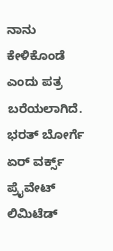ನಾನು ಕೇಳಿಕೊಂಡೆ ಎಂದು ಪತ್ರ ಬರೆಯಲಾಗಿದೆ. ಭರತ್ ಬೋರ್ಗೆ ಏರ್ ವರ್ಕ್ಸ್ ಪ್ರೈವೇಟ್ ಲಿಮಿಟೆಡ್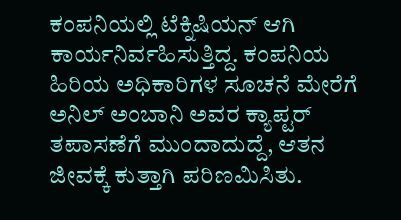ಕಂಪನಿಯಲ್ಲಿ ಟೆಕ್ನಿಷಿಯನ್ ಆಗಿ ಕಾರ್ಯನಿರ್ವಹಿಸುತ್ತಿದ್ದ. ಕಂಪನಿಯ ಹಿರಿಯ ಅಧಿಕಾರಿಗಳ ಸೂಚನೆ ಮೇರೆಗೆ ಅನಿಲ್ ಅಂಬಾನಿ ಅವರ ಕ್ಯಾಪ್ಟರ್ ತಪಾಸಣೆಗೆ ಮುಂದಾದುದ್ದೆ, ಆತನ ಜೀವಕ್ಕೆ ಕುತ್ತಾಗಿ ಪರಿಣಮಿಸಿತು.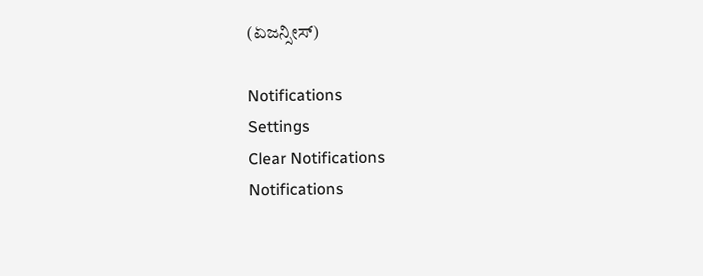(ಏಜನ್ಸೀಸ್)

Notifications
Settings
Clear Notifications
Notifications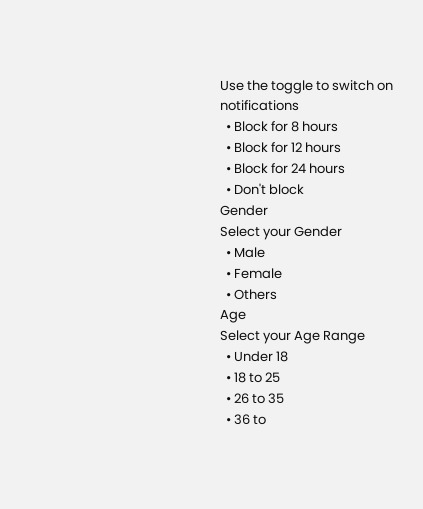Use the toggle to switch on notifications
  • Block for 8 hours
  • Block for 12 hours
  • Block for 24 hours
  • Don't block
Gender
Select your Gender
  • Male
  • Female
  • Others
Age
Select your Age Range
  • Under 18
  • 18 to 25
  • 26 to 35
  • 36 to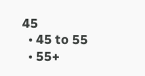45
  • 45 to 55
  • 55+